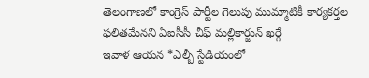తెలంగాణలో కాంగ్రెస్ పార్టీల గెలుపు ముమ్మాటికీ కార్యకర్తల ఫలితమేనని ఏఐసీసీ చీఫ్ మల్లికార్జున్ ఖర్గే
ఇవాళ ఆయన *ఎల్బీ స్టేడియంలో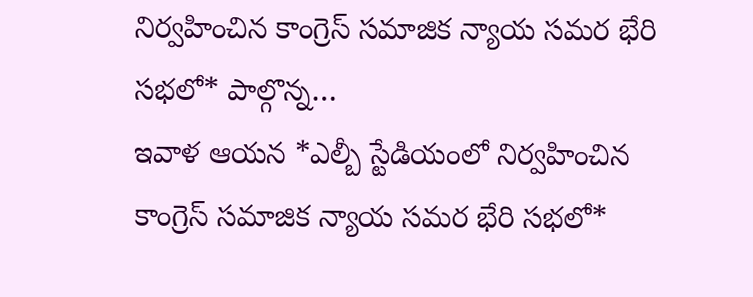నిర్వహించిన కాంగ్రెస్ సమాజిక న్యాయ సమర భేరి సభలో* పాల్గొన్న…
ఇవాళ ఆయన *ఎల్బీ స్టేడియంలో నిర్వహించిన కాంగ్రెస్ సమాజిక న్యాయ సమర భేరి సభలో*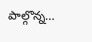పాల్గొన్న…